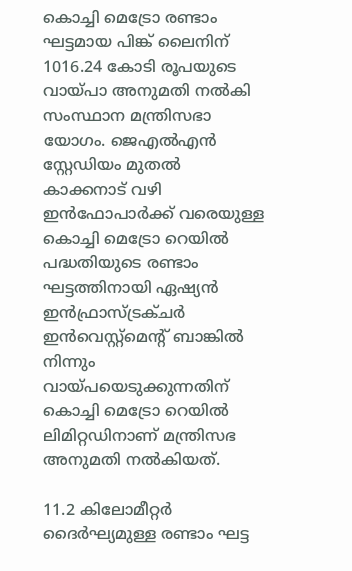കൊച്ചി മെട്രോ രണ്ടാം ഘട്ടമായ പിങ്ക് ലൈനിന് 1016.24 കോടി രൂപയുടെ വായ്പാ അനുമതി നൽകി സംസ്ഥാന മന്ത്രിസഭാ യോഗം. ജെഎൽഎൻ സ്റ്റേഡിയം മുതൽ കാക്കനാട് വഴി ഇൻഫോപാർക്ക് വരെയുള്ള കൊച്ചി മെട്രോ റെയിൽ പദ്ധതിയുടെ രണ്ടാം ഘട്ടത്തിനായി ഏഷ്യൻ ഇൻഫ്രാസ്ട്രക്ചർ ഇൻവെസ്റ്റ്മെന്റ് ബാങ്കിൽ നിന്നും വായ്പയെടുക്കുന്നതിന് കൊച്ചി മെട്രോ റെയിൽ ലിമിറ്റഡിനാണ് മന്ത്രിസഭ അനുമതി നൽകിയത്.

11.2 കിലോമീറ്റർ ദൈർഘ്യമുള്ള രണ്ടാം ഘട്ട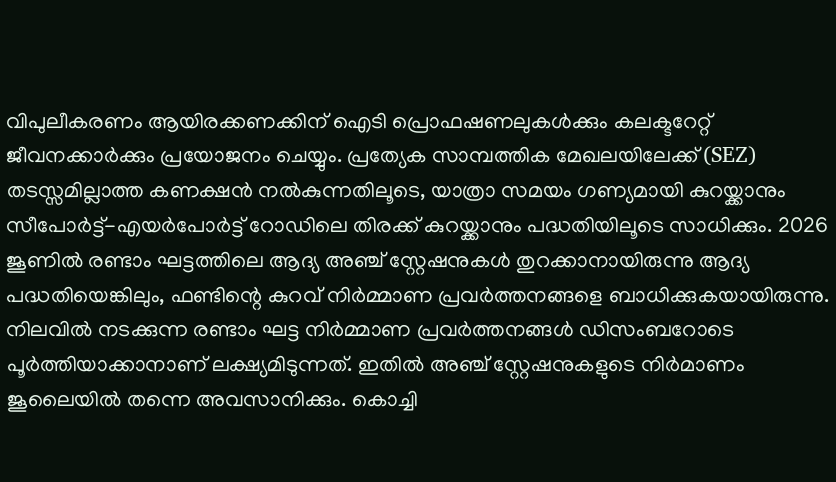വിപുലീകരണം ആയിരക്കണക്കിന് ഐടി പ്രൊഫഷണലുകൾക്കും കലക്ടറേറ്റ് ജീവനക്കാർക്കും പ്രയോജനം ചെയ്യും. പ്രത്യേക സാമ്പത്തിക മേഖലയിലേക്ക് (SEZ) തടസ്സമില്ലാത്ത കണക്ഷൻ നൽകുന്നതിലൂടെ, യാത്രാ സമയം ഗണ്യമായി കുറയ്ക്കാനും സീപോർട്ട്-എയർപോർട്ട് റോഡിലെ തിരക്ക് കുറയ്ക്കാനും പദ്ധതിയിലൂടെ സാധിക്കും. 2026 ജൂണിൽ രണ്ടാം ഘട്ടത്തിലെ ആദ്യ അഞ്ച് സ്റ്റേഷനുകൾ തുറക്കാനായിരുന്നു ആദ്യ പദ്ധതിയെങ്കിലും, ഫണ്ടിന്റെ കുറവ് നിർമ്മാണ പ്രവർത്തനങ്ങളെ ബാധിക്കുകയായിരുന്നു.
നിലവിൽ നടക്കുന്ന രണ്ടാം ഘട്ട നിർമ്മാണ പ്രവർത്തനങ്ങൾ ഡിസംബറോടെ പൂർത്തിയാക്കാനാണ് ലക്ഷ്യമിടുന്നത്. ഇതിൽ അഞ്ച് സ്റ്റേഷനുകളുടെ നിർമാണം ജൂലൈയിൽ തന്നെ അവസാനിക്കും. കൊച്ചി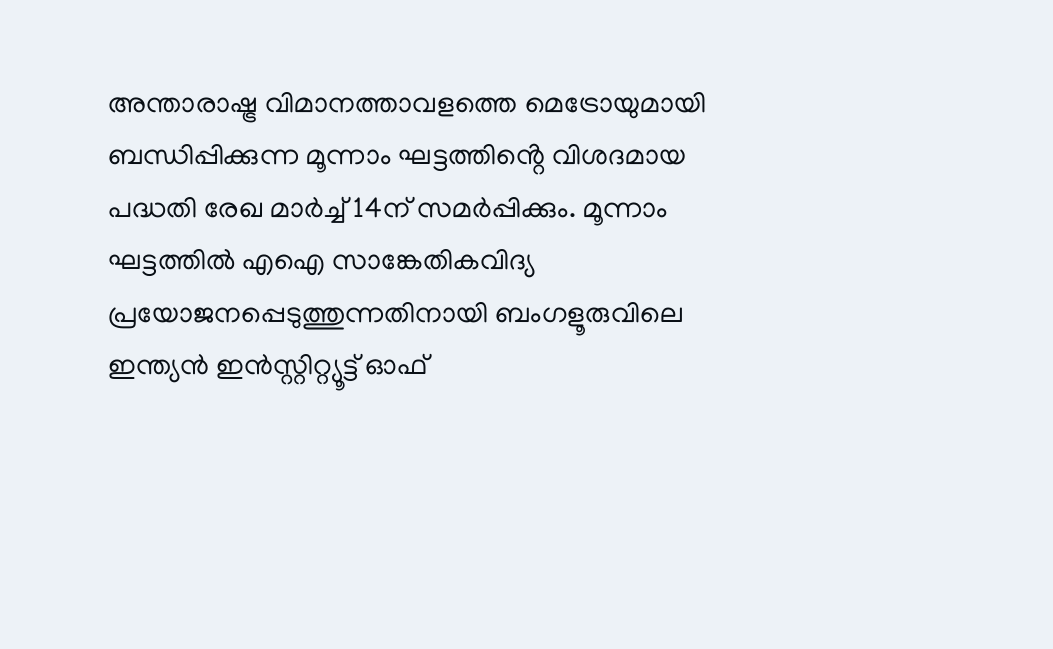അന്താരാഷ്ട്ര വിമാനത്താവളത്തെ മെട്രോയുമായി ബന്ധിപ്പിക്കുന്ന മൂന്നാം ഘട്ടത്തിൻ്റെ വിശദമായ പദ്ധതി രേഖ മാർച്ച് 14ന് സമർപ്പിക്കും. മൂന്നാം ഘട്ടത്തിൽ എഐ സാങ്കേതികവിദ്യ പ്രയോജനപ്പെടുത്തുന്നതിനായി ബംഗളൂരുവിലെ ഇന്ത്യൻ ഇൻസ്റ്റിറ്റ്യൂട്ട് ഓഫ്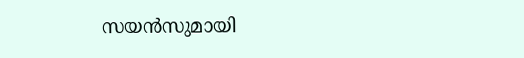സയൻസുമായി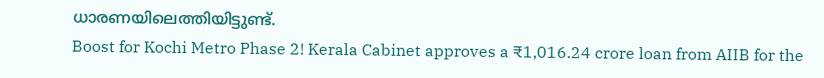ധാരണയിലെത്തിയിട്ടുണ്ട്.
Boost for Kochi Metro Phase 2! Kerala Cabinet approves a ₹1,016.24 crore loan from AIIB for the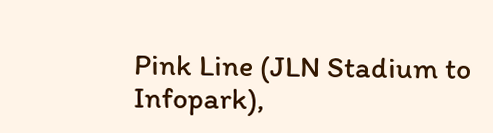Pink Line (JLN Stadium to Infopark),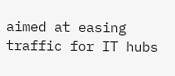aimed at easing traffic for IT hubs